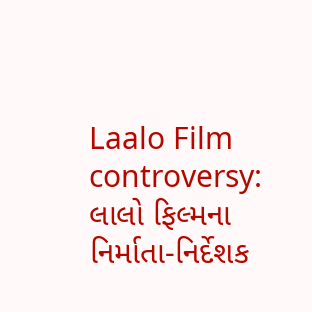Laalo Film controversy: લાલો ફિલ્મના નિર્માતા-નિર્દેશક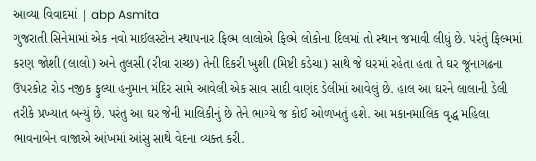આવ્યા વિવાદમાં | abp Asmita
ગુજરાતી સિનેમામાં એક નવો માઈલસ્ટોન સ્થાપનાર ફિલ્મ લાલોએ ફિલ્મે લોકોના દિલમાં તો સ્થાન જમાવી લીધું છે. પરંતું ફિલ્મમાં કરણ જોશી (લાલો) અને તુલસી (રીવા રાચ્છ) તેની દિકરી ખુશી (મિષ્ટી કડેચા) સાથે જે ઘરમાં રહેતા હતા તે ઘર જૂનાગઢના ઉપરકોટ રોડ નજીક ફુલ્યા હનુમાન મંદિર સામે આવેલી એક સાવ સાદી વાણંદ ડેલીમાં આવેલું છે. હાલ આ ઘરને લાલાની ડેલી તરીકે પ્રખ્યાત બન્યું છે. પરંતુ આ ઘર જેની માલિકીનું છે તેને ભાગ્યે જ કોઈ ઓળખતું હશે. આ મકાનમાલિક વૃદ્ધ મહિલા ભાવનાબેન વાજાએ આંખમાં આંસુ સાથે વેદના વ્યક્ત કરી.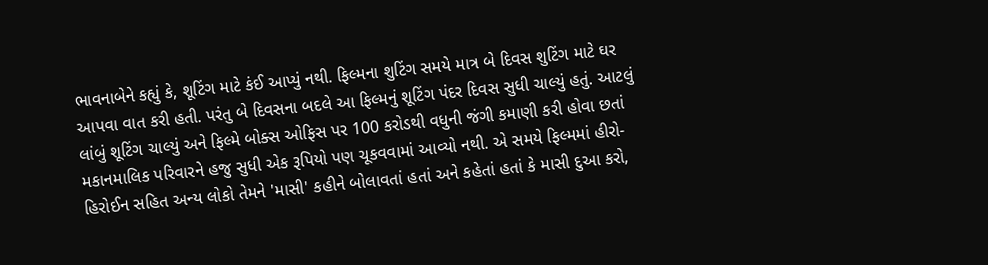ભાવનાબેને કહ્યું કે, શૂટિંગ માટે કંઈ આપ્યું નથી. ફિલ્મના શુટિંગ સમયે માત્ર બે દિવસ શુટિંગ માટે ઘર આપવા વાત કરી હતી. પરંતુ બે દિવસના બદલે આ ફિલ્મનું શૂટિંગ પંદર દિવસ સુધી ચાલ્યું હતું. આટલું લાંબું શૂટિંગ ચાલ્યું અને ફિલ્મે બોક્સ ઓફિસ પર 100 કરોડથી વધુની જંગી કમાણી કરી હોવા છતાં મકાનમાલિક પરિવારને હજુ સુધી એક રૂપિયો પણ ચૂકવવામાં આવ્યો નથી. એ સમયે ફિલ્મમાં હીરો-હિરોઈન સહિત અન્ય લોકો તેમને 'માસી' કહીને બોલાવતાં હતાં અને કહેતાં હતાં કે માસી દુઆ કરો,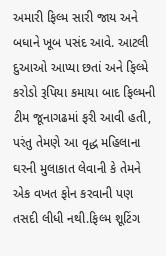અમારી ફિલ્મ સારી જાય અને બધાને ખૂબ પસંદ આવે. આટલી દુઆઓ આપ્યા છતાં અને ફિલ્મે કરોડો રૂપિયા કમાયા બાદ ફિલ્મની ટીમ જૂનાગઢમાં ફરી આવી હતી, પરંતુ તેમણે આ વૃદ્ધ મહિલાના ઘરની મુલાકાત લેવાની કે તેમને એક વખત ફોન કરવાની પણ તસદી લીધી નથી.ફિલ્મ શૂટિંગ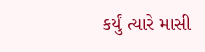કર્યું ત્યારે માસી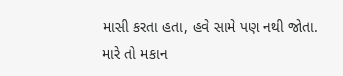માસી કરતા હતા, હવે સામે પણ નથી જોતા. મારે તો મકાન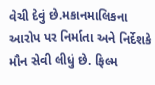વેચી દેવું છે.મકાનમાલિકના આરોપ પર નિર્માતા અને નિર્દેશકે મૌન સેવી લીધું છે. ફિલ્મ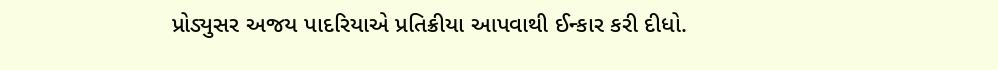પ્રોડ્યુસર અજય પાદરિયાએ પ્રતિક્રીયા આપવાથી ઈન્કાર કરી દીધો.